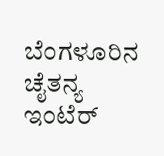ಬೆಂಗಳೂರಿನ ಚೈತನ್ಯ ಇಂಟೆರ್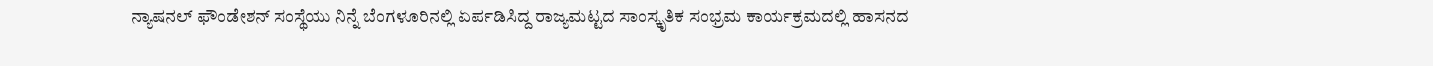ನ್ಯಾಷನಲ್ ಫೌಂಡೇಶನ್ ಸಂಸ್ಥೆಯು ನಿನ್ನೆ ಬೆಂಗಳೂರಿನಲ್ಲಿ ಏರ್ಪಡಿಸಿದ್ದ ರಾಜ್ಯಮಟ್ಟದ ಸಾಂಸ್ಕೃತಿಕ ಸಂಭ್ರಮ ಕಾರ್ಯಕ್ರಮದಲ್ಲಿ ಹಾಸನದ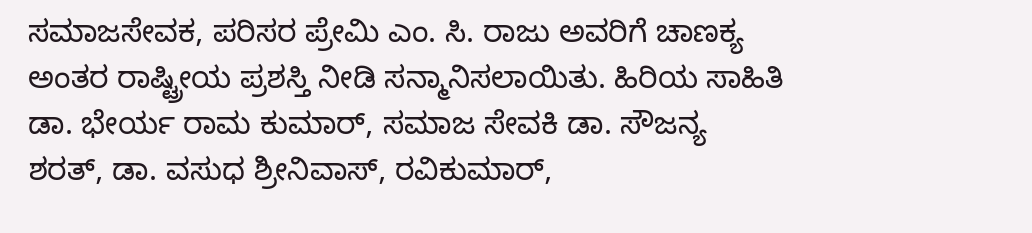ಸಮಾಜಸೇವಕ, ಪರಿಸರ ಪ್ರೇಮಿ ಎಂ. ಸಿ. ರಾಜು ಅವರಿಗೆ ಚಾಣಕ್ಯ ಅಂತರ ರಾಷ್ಟ್ರೀಯ ಪ್ರಶಸ್ತಿ ನೀಡಿ ಸನ್ಮಾನಿಸಲಾಯಿತು. ಹಿರಿಯ ಸಾಹಿತಿ ಡಾ. ಭೇರ್ಯ ರಾಮ ಕುಮಾರ್, ಸಮಾಜ ಸೇವಕಿ ಡಾ. ಸೌಜನ್ಯ ಶರತ್, ಡಾ. ವಸುಧ ಶ್ರೀನಿವಾಸ್, ರವಿಕುಮಾರ್,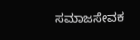ಸಮಾಜಸೇವಕ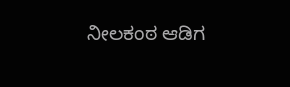ನೀಲಕಂಠ ಆಡಿಗ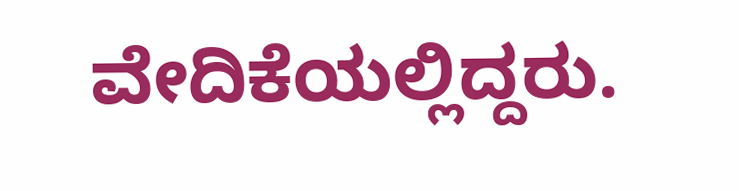ವೇದಿಕೆಯಲ್ಲಿದ್ದರು.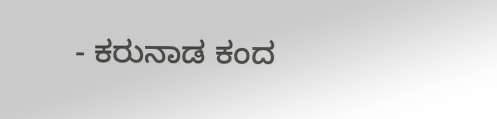- ಕರುನಾಡ ಕಂದ